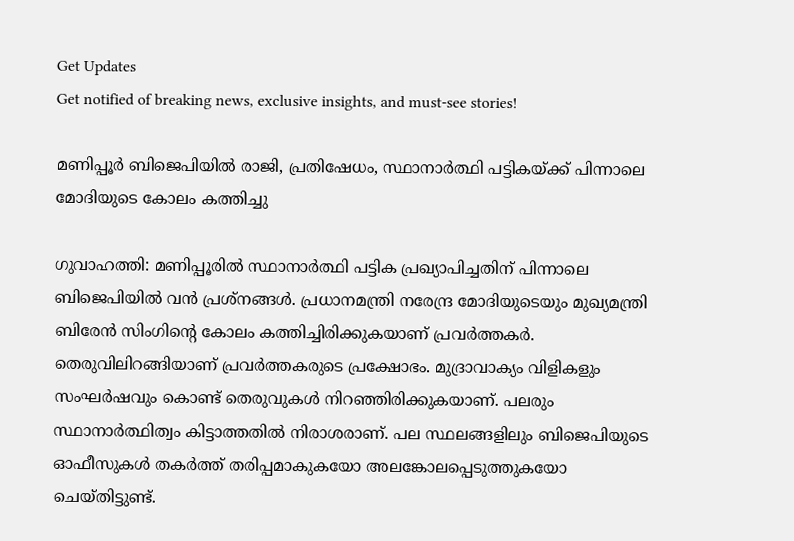Get Updates
Get notified of breaking news, exclusive insights, and must-see stories!

മണിപ്പൂര്‍ ബിജെപിയില്‍ രാജി, പ്രതിഷേധം, സ്ഥാനാര്‍ത്ഥി പട്ടികയ്ക്ക് പിന്നാലെ മോദിയുടെ കോലം കത്തിച്ചു

ഗുവാഹത്തി: മണിപ്പൂരില്‍ സ്ഥാനാര്‍ത്ഥി പട്ടിക പ്രഖ്യാപിച്ചതിന് പിന്നാലെ ബിജെപിയില്‍ വന്‍ പ്രശ്‌നങ്ങള്‍. പ്രധാനമന്ത്രി നരേന്ദ്ര മോദിയുടെയും മുഖ്യമന്ത്രി ബിരേന്‍ സിംഗിന്റെ കോലം കത്തിച്ചിരിക്കുകയാണ് പ്രവര്‍ത്തകര്‍. തെരുവിലിറങ്ങിയാണ് പ്രവര്‍ത്തകരുടെ പ്രക്ഷോഭം. മുദ്രാവാക്യം വിളികളും സംഘര്‍ഷവും കൊണ്ട് തെരുവുകള്‍ നിറഞ്ഞിരിക്കുകയാണ്. പലരും സ്ഥാനാര്‍ത്ഥിത്വം കിട്ടാത്തതില്‍ നിരാശരാണ്. പല സ്ഥലങ്ങളിലും ബിജെപിയുടെ ഓഫീസുകള്‍ തകര്‍ത്ത് തരിപ്പമാകുകയോ അലങ്കോലപ്പെടുത്തുകയോ ചെയ്തിട്ടുണ്ട്.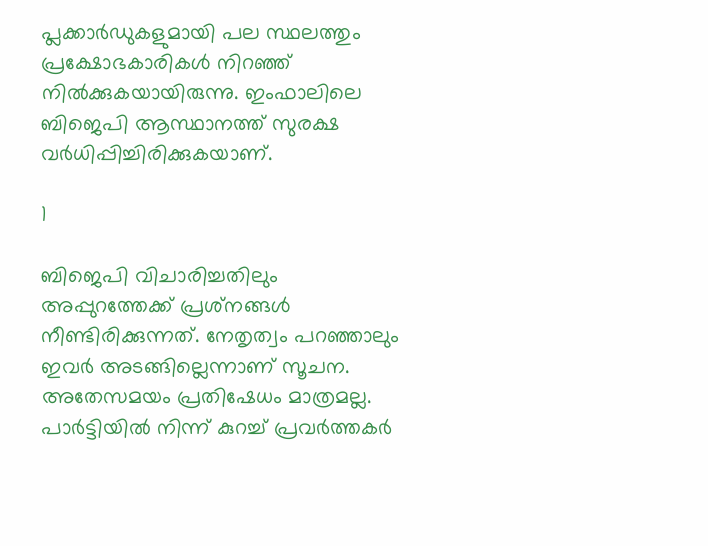പ്ലക്കാര്‍ഡുകളുമായി പല സ്ഥലത്തും പ്രക്ഷോഭകാരികള്‍ നിറഞ്ഞ് നില്‍ക്കുകയായിരുന്നു. ഇംഫാലിലെ ബിജെപി ആസ്ഥാനത്ത് സുരക്ഷ വര്‍ധിപ്പിച്ചിരിക്കുകയാണ്.

1

ബിജെപി വിചാരിച്ചതിലും അപ്പുറത്തേക്ക് പ്രശ്‌നങ്ങള്‍ നീണ്ടിരിക്കുന്നത്. നേതൃത്വം പറഞ്ഞാലും ഇവര്‍ അടങ്ങില്ലെന്നാണ് സൂചന. അതേസമയം പ്രതിഷേധം മാത്രമല്ല. പാര്‍ട്ടിയില്‍ നിന്ന് കുറച്ച് പ്രവര്‍ത്തകര്‍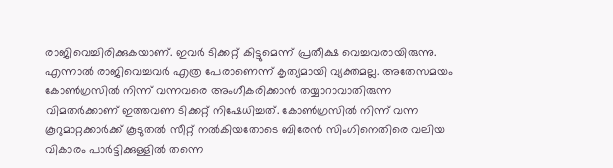രാജിവെച്ചിരിക്കുകയാണ്. ഇവര്‍ ടിക്കറ്റ് കിട്ടുമെന്ന് പ്രതീക്ഷ വെച്ചവരായിരുന്നു. എന്നാല്‍ രാജിവെച്ചവര്‍ എത്ര പേരാണെന്ന് കൃത്യമായി വ്യക്തമല്ല. അതേസമയം കോണ്‍ഗ്രസില്‍ നിന്ന് വന്നവരെ അംഗീകരിക്കാന്‍ തയ്യാറാവാതിരുന്ന വിമതര്‍ക്കാണ് ഇത്തവണ ടിക്കറ്റ് നിഷേധിച്ചത്. കോണ്‍ഗ്രസില്‍ നിന്ന് വന്ന കൂറുമാറ്റക്കാര്‍ക്ക് കൂടുതല്‍ സീറ്റ് നല്‍കിയതോടെ ബിരേന്‍ സിംഗിനെതിരെ വലിയ വികാരം പാര്‍ട്ടിക്കുള്ളില്‍ തന്നെ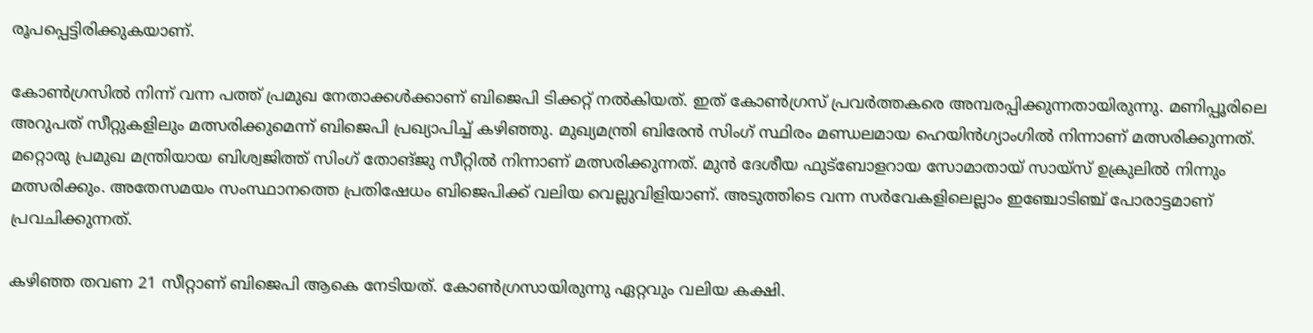രൂപപ്പെട്ടിരിക്കുകയാണ്.

കോണ്‍ഗ്രസില്‍ നിന്ന് വന്ന പത്ത് പ്രമുഖ നേതാക്കള്‍ക്കാണ് ബിജെപി ടിക്കറ്റ് നല്‍കിയത്. ഇത് കോണ്‍ഗ്രസ് പ്രവര്‍ത്തകരെ അമ്പരപ്പിക്കുന്നതായിരുന്നു. മണിപ്പൂരിലെ അറുപത് സീറ്റുകളിലും മത്സരിക്കുമെന്ന് ബിജെപി പ്രഖ്യാപിച്ച് കഴിഞ്ഞു. മുഖ്യമന്ത്രി ബിരേന്‍ സിംഗ് സ്ഥിരം മണ്ഡലമായ ഹെയിന്‍ഗ്യാംഗില്‍ നിന്നാണ് മത്സരിക്കുന്നത്. മറ്റൊരു പ്രമുഖ മന്ത്രിയായ ബിശ്വജിത്ത് സിംഗ് തോങ്ജു സീറ്റില്‍ നിന്നാണ് മത്സരിക്കുന്നത്. മുന്‍ ദേശീയ ഫുട്‌ബോളറായ സോമാതായ് സായ്‌സ് ഉക്രുലില്‍ നിന്നും മത്സരിക്കും. അതേസമയം സംസ്ഥാനത്തെ പ്രതിഷേധം ബിജെപിക്ക് വലിയ വെല്ലുവിളിയാണ്. അടുത്തിടെ വന്ന സര്‍വേകളിലെല്ലാം ഇഞ്ചോടിഞ്ച് പോരാട്ടമാണ് പ്രവചിക്കുന്നത്.

കഴിഞ്ഞ തവണ 21 സീറ്റാണ് ബിജെപി ആകെ നേടിയത്. കോണ്‍ഗ്രസായിരുന്നു ഏറ്റവും വലിയ കക്ഷി.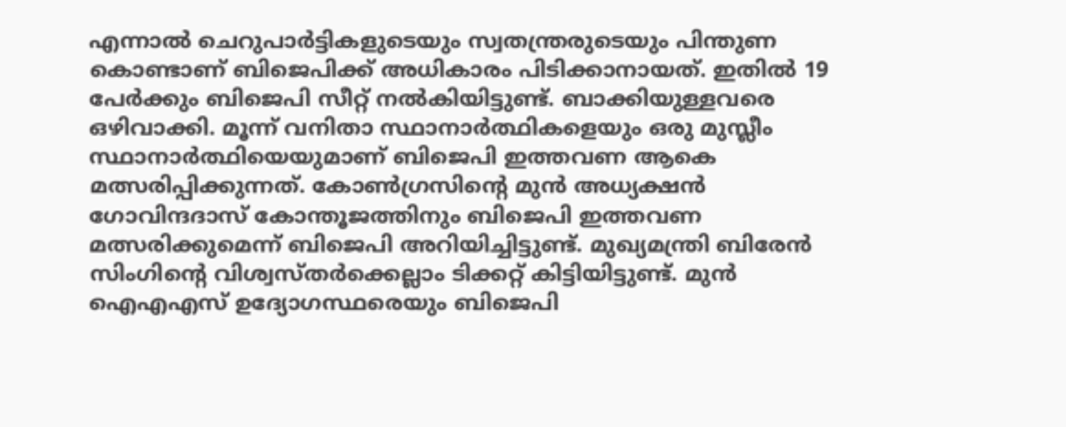എന്നാല്‍ ചെറുപാര്‍ട്ടികളുടെയും സ്വതന്ത്രരുടെയും പിന്തുണ കൊണ്ടാണ് ബിജെപിക്ക് അധികാരം പിടിക്കാനായത്. ഇതില്‍ 19 പേര്‍ക്കും ബിജെപി സീറ്റ് നല്‍കിയിട്ടുണ്ട്. ബാക്കിയുള്ളവരെ ഒഴിവാക്കി. മൂന്ന് വനിതാ സ്ഥാനാര്‍ത്ഥികളെയും ഒരു മുസ്ലീം സ്ഥാനാര്‍ത്ഥിയെയുമാണ് ബിജെപി ഇത്തവണ ആകെ മത്സരിപ്പിക്കുന്നത്. കോണ്‍ഗ്രസിന്റെ മുന്‍ അധ്യക്ഷന്‍ ഗോവിന്ദദാസ് കോന്തൂജത്തിനും ബിജെപി ഇത്തവണ മത്സരിക്കുമെന്ന് ബിജെപി അറിയിച്ചിട്ടുണ്ട്. മുഖ്യമന്ത്രി ബിരേന്‍ സിംഗിന്റെ വിശ്വസ്തര്‍ക്കെല്ലാം ടിക്കറ്റ് കിട്ടിയിട്ടുണ്ട്. മുന്‍ ഐഎഎസ് ഉദ്യോഗസ്ഥരെയും ബിജെപി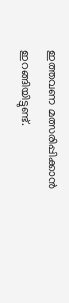ഇത്തവണ മത്സരിപ്പിക്കാന്‍ ഇറങ്ങിയിട്ടുണ്ട്.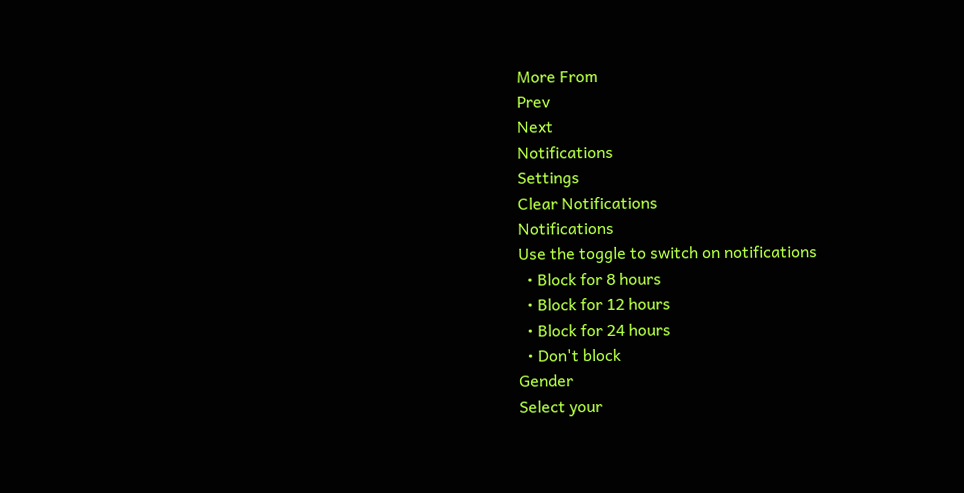More From
Prev
Next
Notifications
Settings
Clear Notifications
Notifications
Use the toggle to switch on notifications
  • Block for 8 hours
  • Block for 12 hours
  • Block for 24 hours
  • Don't block
Gender
Select your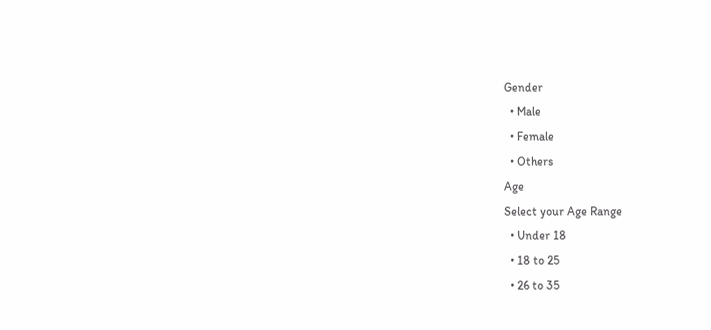Gender
  • Male
  • Female
  • Others
Age
Select your Age Range
  • Under 18
  • 18 to 25
  • 26 to 35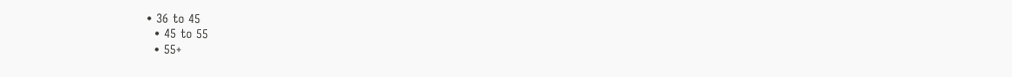• 36 to 45
  • 45 to 55
  • 55+